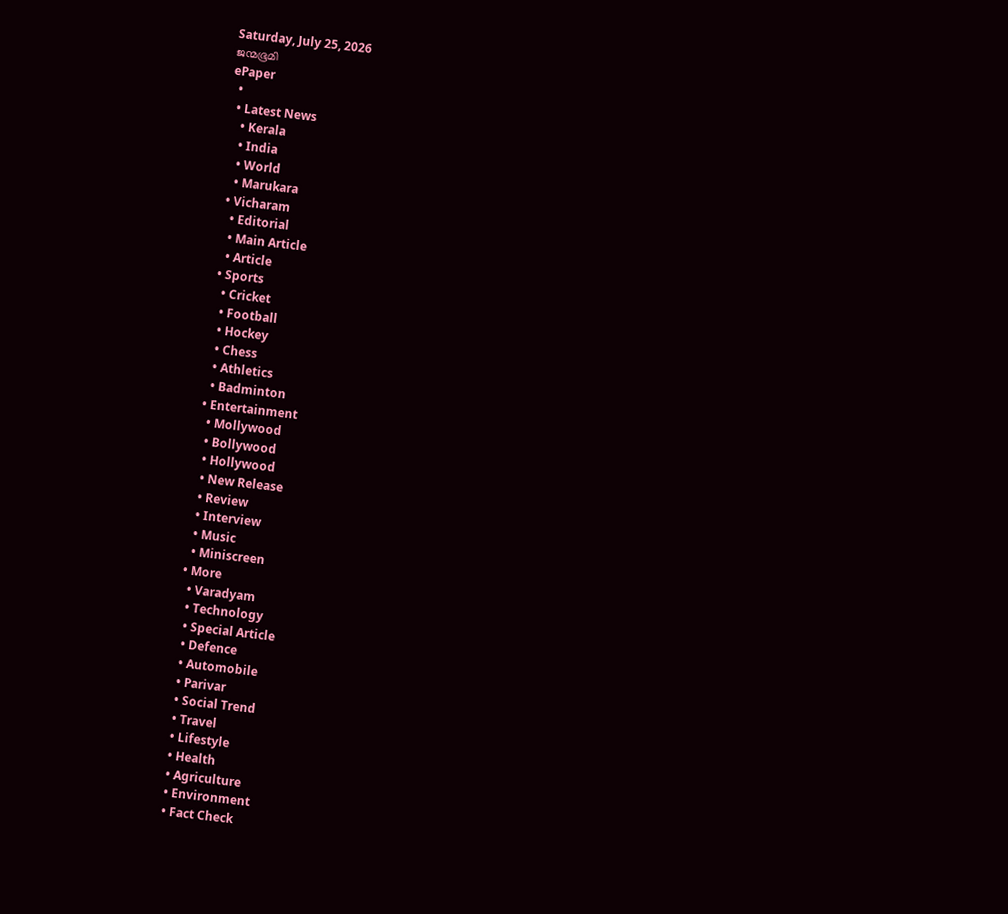Saturday, July 25, 2026
ജന്മഭൂമി
ePaper
  •
  • Latest News
    • Kerala
    • India
    • World
    • Marukara
  • Vicharam
    • Editorial
    • Main Article
    • Article
  • Sports
    • Cricket
    • Football
    • Hockey
    • Chess
    • Athletics
    • Badminton
  • Entertainment
    • Mollywood
    • Bollywood
    • Hollywood
    • New Release
    • Review
    • Interview
    • Music
    • Miniscreen
  • More
    • Varadyam
    • Technology
    • Special Article
    • Defence
    • Automobile
    • Parivar
    • Social Trend
    • Travel
    • Lifestyle
    • Health
    • Agriculture
    • Environment
    • Fact Check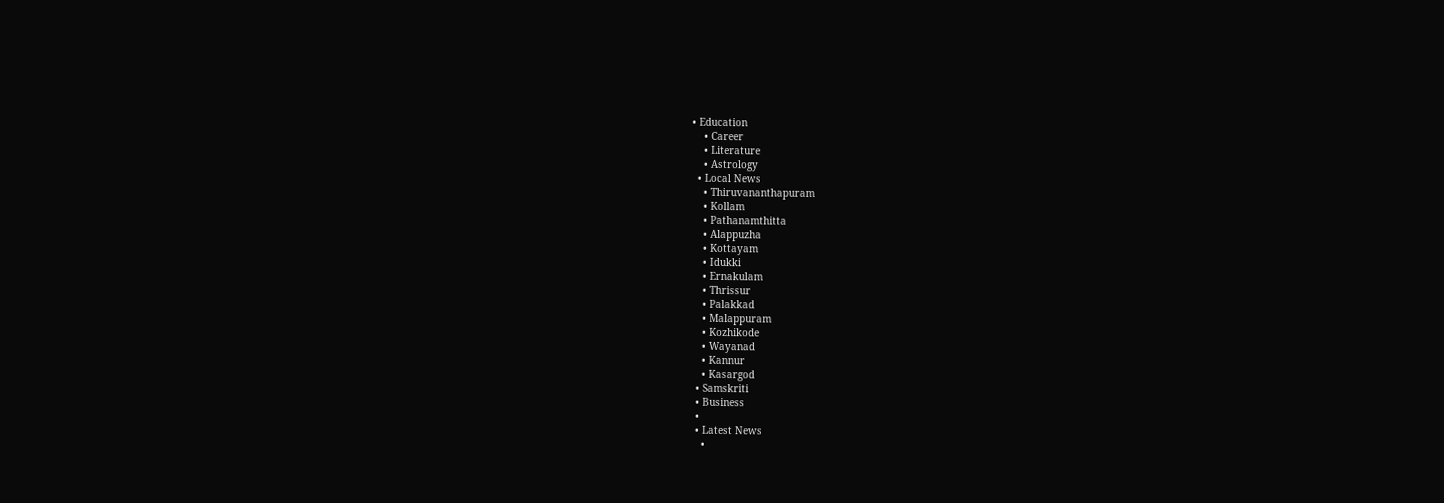• Education
    • Career
    • Literature
    • Astrology
  • Local News
    • Thiruvananthapuram
    • Kollam
    • Pathanamthitta
    • Alappuzha
    • Kottayam
    • Idukki
    • Ernakulam
    • Thrissur
    • Palakkad
    • Malappuram
    • Kozhikode
    • Wayanad
    • Kannur
    • Kasargod
  • Samskriti
  • Business
  •
  • Latest News
    •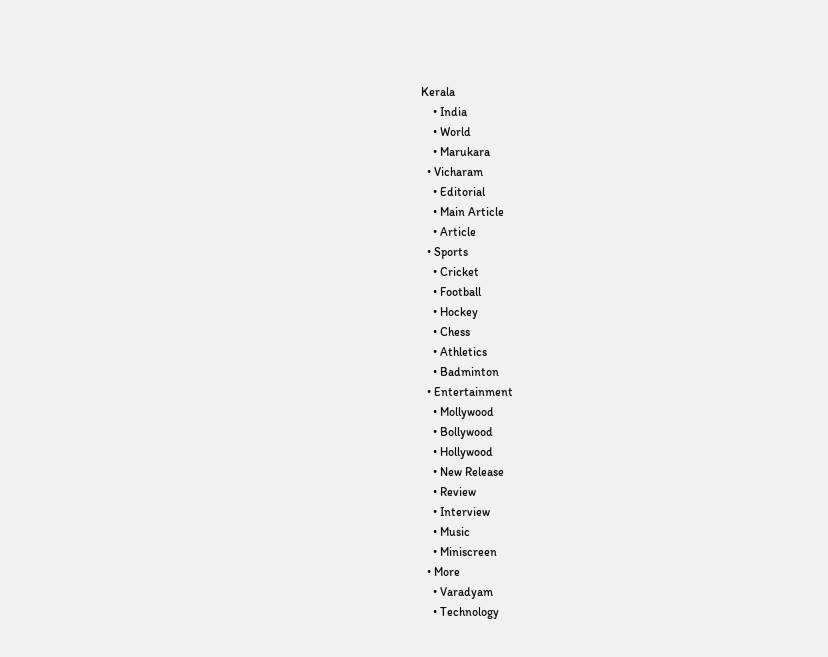Kerala
    • India
    • World
    • Marukara
  • Vicharam
    • Editorial
    • Main Article
    • Article
  • Sports
    • Cricket
    • Football
    • Hockey
    • Chess
    • Athletics
    • Badminton
  • Entertainment
    • Mollywood
    • Bollywood
    • Hollywood
    • New Release
    • Review
    • Interview
    • Music
    • Miniscreen
  • More
    • Varadyam
    • Technology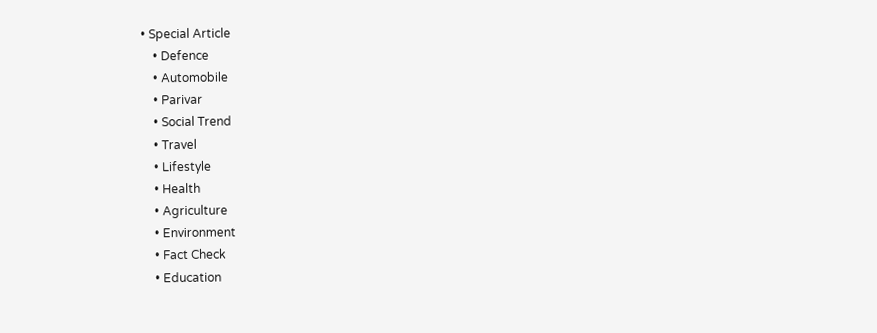• Special Article
    • Defence
    • Automobile
    • Parivar
    • Social Trend
    • Travel
    • Lifestyle
    • Health
    • Agriculture
    • Environment
    • Fact Check
    • Education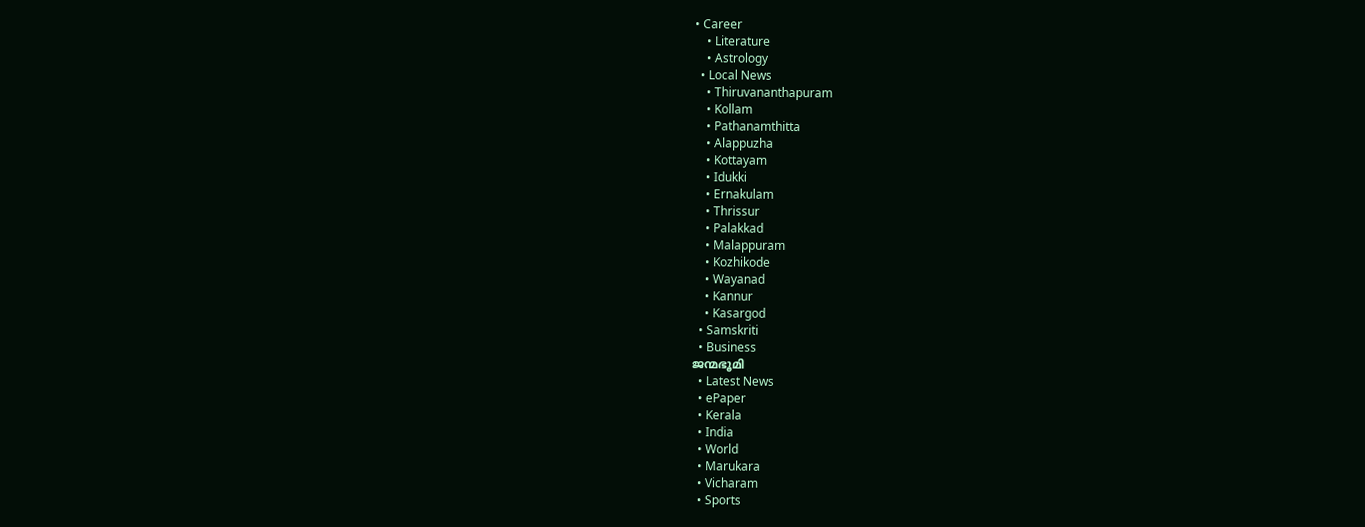• Career
    • Literature
    • Astrology
  • Local News
    • Thiruvananthapuram
    • Kollam
    • Pathanamthitta
    • Alappuzha
    • Kottayam
    • Idukki
    • Ernakulam
    • Thrissur
    • Palakkad
    • Malappuram
    • Kozhikode
    • Wayanad
    • Kannur
    • Kasargod
  • Samskriti
  • Business
ജന്മഭൂമി
  • Latest News
  • ePaper
  • Kerala
  • India
  • World
  • Marukara
  • Vicharam
  • Sports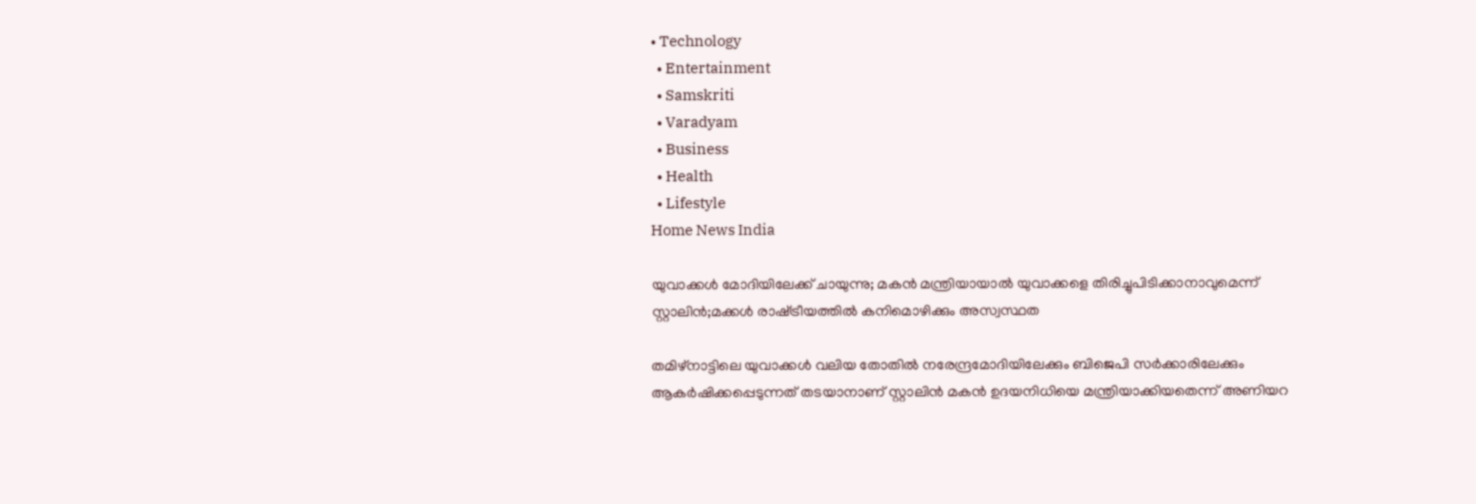• Technology
  • Entertainment
  • Samskriti
  • Varadyam
  • Business
  • Health
  • Lifestyle
Home News India

യുവാക്കള്‍ മോദിയിലേക്ക് ചായുന്നു; മകന്‍ മന്ത്രിയായാല്‍ യുവാക്കളെ തിരിച്ചുപിടിക്കാനാവുമെന്ന് സ്റ്റാലിന്‍;മക്കള്‍ രാഷ്‌ട്രീയത്തില്‍ കനിമൊഴിക്കും അസ്വസ്ഥത

തമിഴ്നാട്ടിലെ യുവാക്കള്‍ വലിയ തോതില്‍ നരേന്ദ്രമോദിയിലേക്കും ബിജെപി സര്‍ക്കാരിലേക്കും ആകര്‍ഷിക്കപ്പെടുന്നത് തടയാനാണ് സ്റ്റാലിന്‍ മകന്‍ ഉദയനിധിയെ മന്ത്രിയാക്കിയതെന്ന് അണിയറ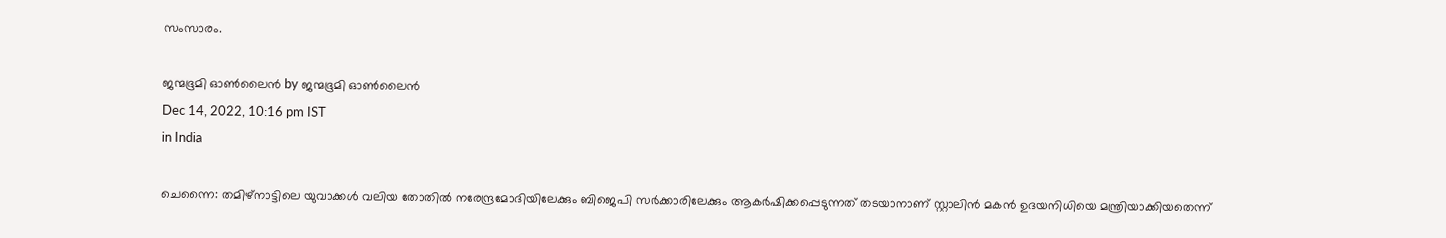സംസാരം.

ജന്മഭൂമി ഓണ്‍ലൈന്‍ by ജന്മഭൂമി ഓണ്‍ലൈന്‍
Dec 14, 2022, 10:16 pm IST
in India

ചെന്നൈ: തമിഴ്നാട്ടിലെ യുവാക്കള്‍ വലിയ തോതില്‍ നരേന്ദ്രമോദിയിലേക്കും ബിജെപി സര്‍ക്കാരിലേക്കും ആകര്‍ഷിക്കപ്പെടുന്നത് തടയാനാണ് സ്റ്റാലിന്‍ മകന്‍ ഉദയനിധിയെ മന്ത്രിയാക്കിയതെന്ന്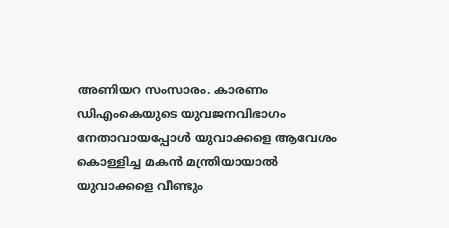അണിയറ സംസാരം. കാരണം ഡിഎംകെയുടെ യുവജനവിഭാഗം നേതാവായപ്പോള്‍ യുവാക്കളെ ആവേശം കൊള്ളിച്ച മകന്‍ മന്ത്രിയായാല്‍ യുവാക്കളെ വീണ്ടും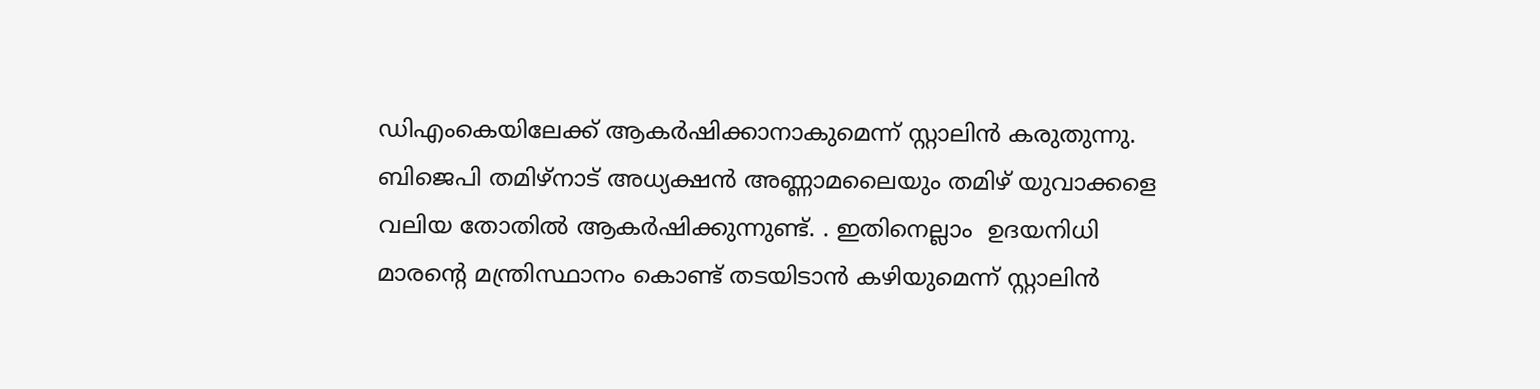ഡിഎംകെയിലേക്ക് ആകര്‍ഷിക്കാനാകുമെന്ന് സ്റ്റാലിന്‍ കരുതുന്നു. ബിജെപി തമിഴ്നാട് അധ്യക്ഷന്‍ അണ്ണാമലൈയും തമിഴ് യുവാക്കളെ വലിയ തോതില്‍ ആകര്‍ഷിക്കുന്നുണ്ട്. . ഇതിനെല്ലാം  ഉദയനിധി മാരന്റെ മന്ത്രിസ്ഥാനം കൊണ്ട് തടയിടാന്‍ കഴിയുമെന്ന് സ്റ്റാലിന്‍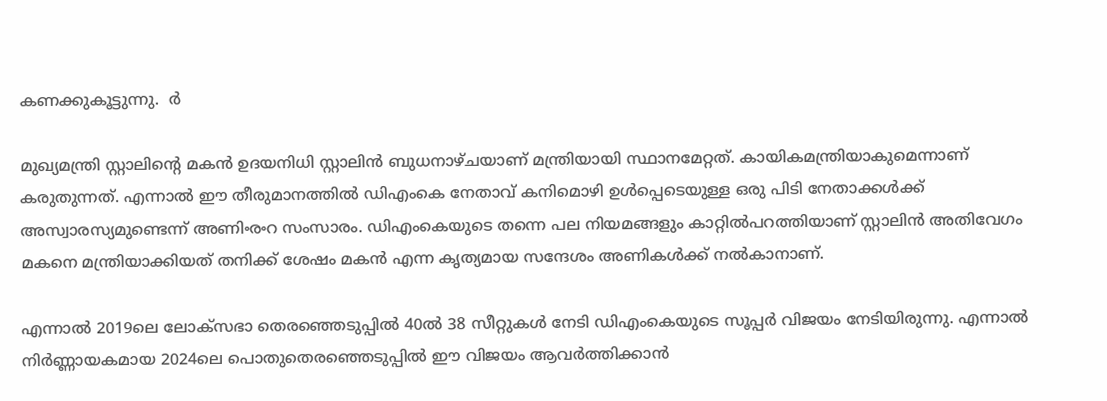കണക്കുകൂട്ടുന്നു.  ർ

മുഖ്യമന്ത്രി സ്റ്റാലിന്റെ മകന്‍ ഉദയനിധി സ്റ്റാലിന്‍ ബുധനാഴ്ചയാണ് മന്ത്രിയായി സ്ഥാനമേറ്റത്. കായികമന്ത്രിയാകുമെന്നാണ് കരുതുന്നത്. എന്നാല്‍ ഈ തീരുമാനത്തില്‍ ഡിഎംകെ നേതാവ് കനിമൊഴി ഉള്‍പ്പെടെയുള്ള ഒരു പിടി നേതാക്കള്‍ക്ക് അസ്വാരസ്യമുണ്ടെന്ന് അണിൟറ സംസാരം. ഡിഎംകെയുടെ തന്നെ പല നിയമങ്ങളും കാറ്റില്‍പറത്തിയാണ് സ്റ്റാലിന്‍ അതിവേഗം മകനെ മന്ത്രിയാക്കിയത് തനിക്ക് ശേഷം മകന്‍ എന്ന കൃത്യമായ സന്ദേശം അണികള്‍ക്ക് നല്‍കാനാണ്.

എന്നാല്‍ 2019ലെ ലോക്സഭാ തെരഞ്ഞെടുപ്പില്‍ 40ല്‍ 38 സീറ്റുകള്‍ നേടി ഡിഎംകെയുടെ സൂപ്പര്‍ വിജയം നേടിയിരുന്നു. എന്നാല്‍ നിര്‍ണ്ണായകമായ 2024ലെ പൊതുതെരഞ്ഞെടുപ്പില്‍ ഈ വിജയം ആവര്‍ത്തിക്കാന്‍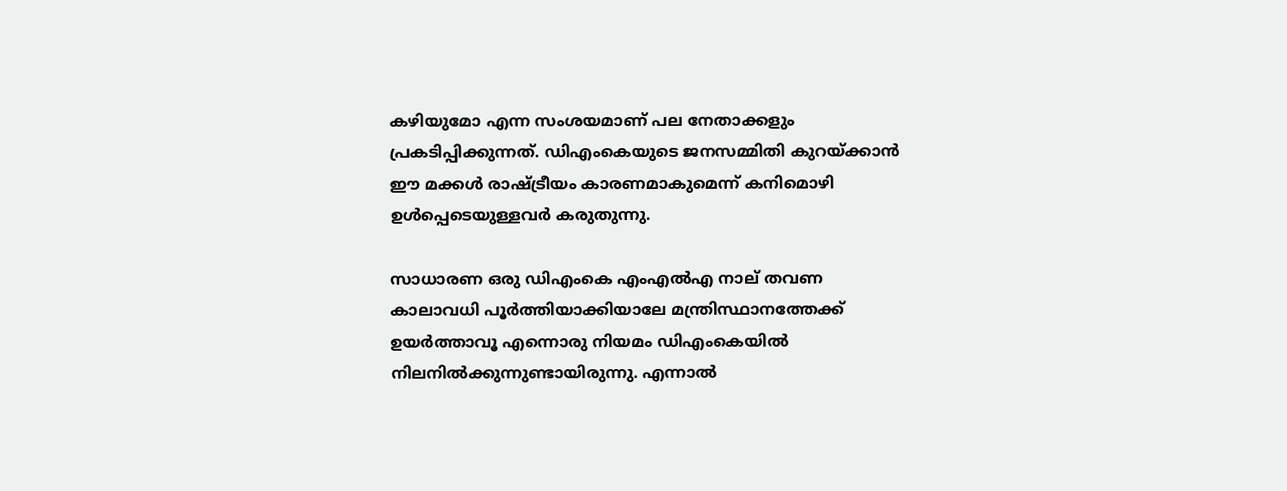കഴിയുമോ എന്ന സംശയമാണ് പല നേതാക്കളും പ്രകടിപ്പിക്കുന്നത്. ഡിഎംകെയുടെ ജനസമ്മിതി കുറയ്‌ക്കാന്‍ ഈ മക്കള്‍ രാഷ്‌ട്രീയം കാരണമാകുമെന്ന് കനിമൊഴി ഉള്‍പ്പെടെയുള്ളവര്‍ കരുതുന്നു.

സാധാരണ ഒരു ഡിഎംകെ എംഎല്‍എ നാല് തവണ കാലാവധി പൂര്‍ത്തിയാക്കിയാലേ മന്ത്രിസ്ഥാനത്തേക്ക് ഉയര്‍ത്താവൂ എന്നൊരു നിയമം ഡിഎംകെയില്‍ നിലനില്‍ക്കുന്നുണ്ടായിരുന്നു. എന്നാല്‍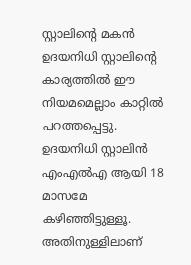സ്റ്റാലിന്റെ മകന്‍ ഉദയനിധി സ്റ്റാലിന്റെ കാര്യത്തില്‍ ഈ നിയമമെല്ലാം കാറ്റില്‍ പറത്തപ്പെട്ടു. ഉദയനിധി സ്റ്റാലിന്‍ എംഎല്‍എ ആയി 18 മാസമേ കഴിഞ്ഞിട്ടുള്ളൂ. അതിനുള്ളിലാണ്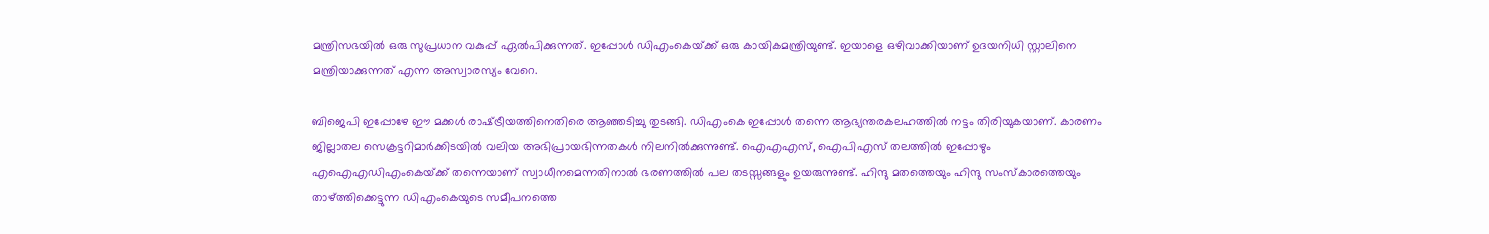മന്ത്രിസഭയില്‍ ഒരു സുപ്രധാന വകുപ്പ് ഏല്‍പിക്കുന്നത്. ഇപ്പോള്‍ ഡിഎംകെയ്‌ക്ക് ഒരു കായികമന്ത്രിയുണ്ട്. ഇയാളെ ഒഴിവാക്കിയാണ് ഉദയനിധി സ്റ്റാലിനെ മന്ത്രിയാക്കുന്നത് എന്ന അസ്വാരസ്യം വേറെ.

ബിജെപി ഇപ്പോഴേ ഈ മക്കള്‍ രാഷ്‌ട്രീയത്തിനെതിരെ ആഞ്ഞടിച്ചു തുടങ്ങി. ഡിഎംകെ ഇപ്പോള്‍ തന്നെ ആഭ്യന്തരകലഹത്തില്‍ നട്ടം തിരിയുകയാണ്. കാരണം ജില്ലാതല സെക്രട്ടറിമാര്‍ക്കിടയില്‍ വലിയ അഭിപ്രായഭിന്നതകള്‍ നിലനില്‍ക്കുന്നുണ്ട്. ഐഎഎസ്, ഐപിഎസ് തലത്തില്‍ ഇപ്പോഴും എഐഎഡിഎംകെയ്‌ക്ക് തന്നെയാണ് സ്വാധീനമെന്നതിനാല്‍ ഭരണത്തില്‍ പല തടസ്സങ്ങളും ഉയരുന്നുണ്ട്. ഹിന്ദു മതത്തെയും ഹിന്ദു സംസ്കാരത്തെയും താഴ്‌ത്തിക്കെട്ടുന്ന ഡിഎംകെയുടെ സമീപനത്തെ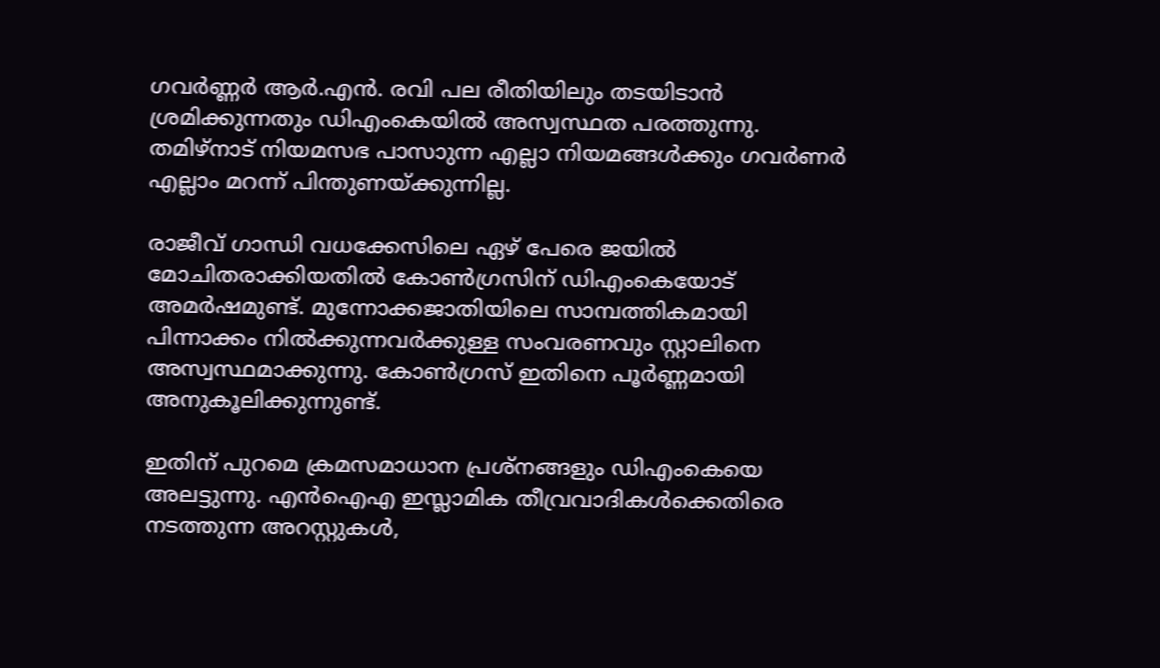ഗവര്‍ണ്ണര്‍ ആര്‍.എന്‍. രവി പല രീതിയിലും തടയിടാന്‍ ശ്രമിക്കുന്നതും ഡിഎംകെയില്‍ അസ്വസ്ഥത പരത്തുന്നു. തമിഴ്നാട് നിയമസഭ പാസാുന്ന എല്ലാ നിയമങ്ങള്‍ക്കും ഗവര്‍ണര്‍ എല്ലാം മറന്ന് പിന്തുണയ്‌ക്കുന്നില്ല.

രാജീവ് ഗാന്ധി വധക്കേസിലെ ഏഴ് പേരെ ജയില്‍ മോചിതരാക്കിയതില്‍ കോണ്‍ഗ്രസിന് ഡിഎംകെയോട് അമര്‍ഷമുണ്ട്. മുന്നോക്കജാതിയിലെ സാമ്പത്തികമായി പിന്നാക്കം നില്‍ക്കുന്നവര്‍ക്കുള്ള സംവരണവും സ്റ്റാലിനെ അസ്വസ്ഥമാക്കുന്നു. കോണ്‍ഗ്രസ് ഇതിനെ പൂര്‍ണ്ണമായി അനുകൂലിക്കുന്നുണ്ട്.

ഇതിന് പുറമെ ക്രമസമാധാന പ്രശ്നങ്ങളും ഡിഎംകെയെ അലട്ടുന്നു. എന്‍ഐഎ ഇസ്ലാമിക തീവ്രവാദികള്‍ക്കെതിരെ നടത്തുന്ന അറസ്റ്റുകള്‍,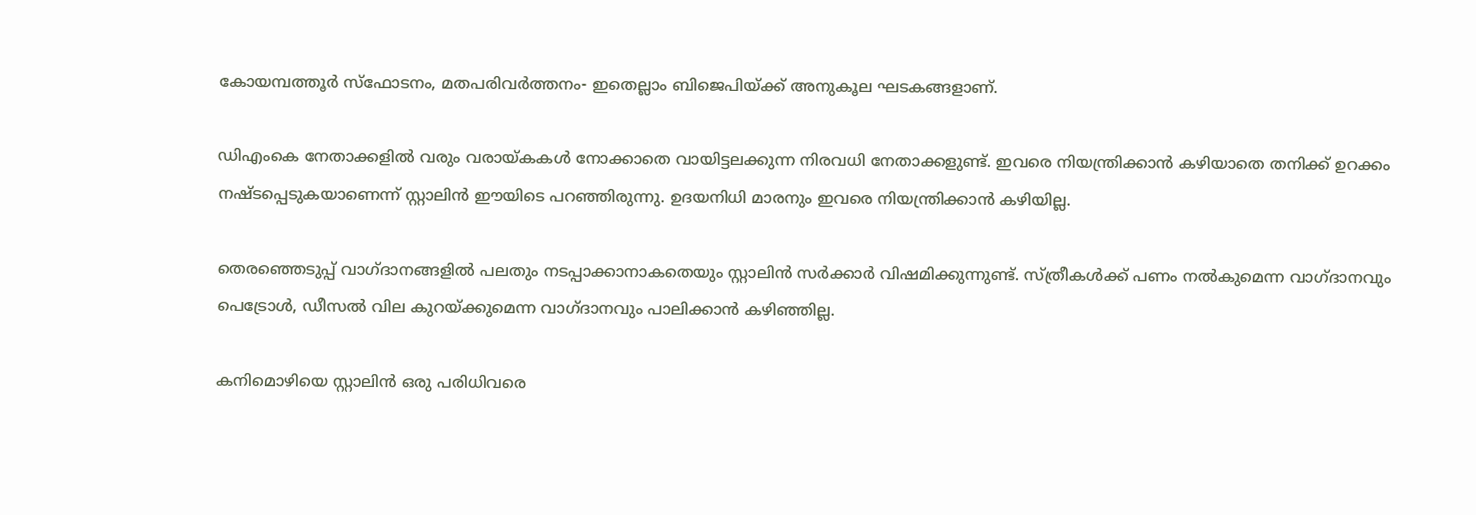കോയമ്പത്തൂര്‍ സ്ഫോടനം, മതപരിവര്‍ത്തനം- ഇതെല്ലാം ബിജെപിയ്‌ക്ക് അനുകൂല ഘടകങ്ങളാണ്.

ഡിഎംകെ നേതാക്കളില്‍ വരും വരായ്‌കകള്‍ നോക്കാതെ വായിട്ടലക്കുന്ന നിരവധി നേതാക്കളുണ്ട്. ഇവരെ നിയന്ത്രിക്കാന്‍ കഴിയാതെ തനിക്ക് ഉറക്കം നഷ്ടപ്പെടുകയാണെന്ന് സ്റ്റാലിന്‍ ഈയിടെ പറഞ്ഞിരുന്നു. ഉദയനിധി മാരനും ഇവരെ നിയന്ത്രിക്കാന്‍ കഴിയില്ല.

തെരഞ്ഞെടുപ്പ് വാഗ്ദാനങ്ങളില്‍ പലതും നടപ്പാക്കാനാകതെയും സ്റ്റാലിന്‍ സര്‍ക്കാര്‍ വിഷമിക്കുന്നുണ്ട്. സ്ത്രീകള്‍ക്ക് പണം നല്‍കുമെന്ന വാഗ്ദാനവും പെട്രോള്‍, ഡീസല്‍ വില കുറയ്‌ക്കുമെന്ന വാഗ്ദാനവും പാലിക്കാന്‍ കഴിഞ്ഞില്ല.

കനിമൊഴിയെ സ്റ്റാലിന്‍ ഒരു പരിധിവരെ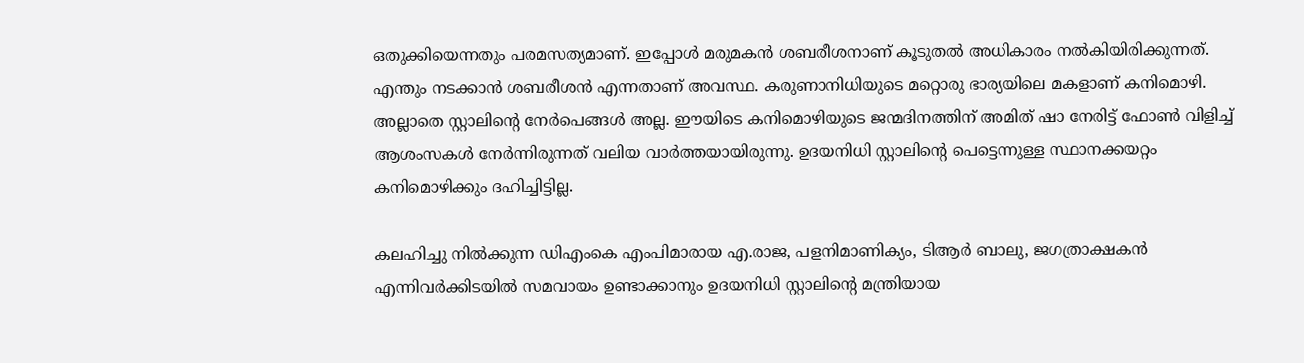ഒതുക്കിയെന്നതും പരമസത്യമാണ്. ഇപ്പോള്‍ മരുമകന്‍ ശബരീശനാണ് കൂടുതല്‍ അധികാരം നല്‍കിയിരിക്കുന്നത്. എന്തും നടക്കാന്‍ ശബരീശന്‍ എന്നതാണ് അവസ്ഥ. കരുണാനിധിയുടെ മറ്റൊരു ഭാര്യയിലെ മകളാണ് കനിമൊഴി. അല്ലാതെ സ്റ്റാലിന്റെ നേര്‍പെങ്ങള്‍ അല്ല. ഈയിടെ കനിമൊഴിയുടെ ജന്മദിനത്തിന് അമിത് ഷാ നേരിട്ട് ഫോണ്‍ വിളിച്ച് ആശംസകള്‍ നേര്‍ന്നിരുന്നത് വലിയ വാര്‍ത്തയായിരുന്നു. ഉദയനിധി സ്റ്റാലിന്റെ പെട്ടെന്നുള്ള സ്ഥാനക്കയറ്റം കനിമൊഴിക്കും ദഹിച്ചിട്ടില്ല.

കലഹിച്ചു നില്‍ക്കുന്ന ഡിഎംകെ എംപിമാരായ എ.രാജ, പളനിമാണിക്യം, ടിആര്‍ ബാലു, ജഗത്രാക്ഷകന്‍ എന്നിവര്‍ക്കിടയില്‍ സമവായം ഉണ്ടാക്കാനും ഉദയനിധി സ്റ്റാലിന്റെ മന്ത്രിയായ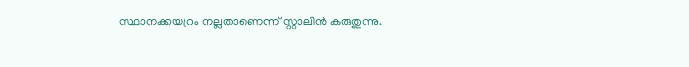സ്ഥാനക്കയറ്രം നല്ലതാണെന്ന് സ്റ്റാലിന്‍ കരുതുന്നു.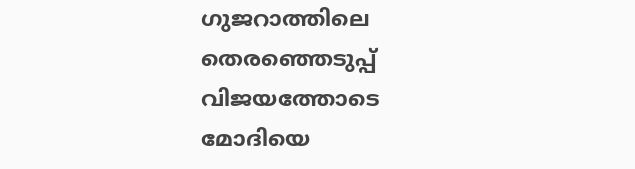ഗുജറാത്തിലെ തെരഞ്ഞെടുപ്പ് വിജയത്തോടെ മോദിയെ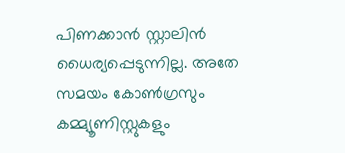പിണക്കാന്‍ സ്റ്റാലിന്‍ ധൈര്യപ്പെടുന്നില്ല. അതേ സമയം കോണ്‍ഗ്രസും കമ്മ്യൂണിസ്റ്റുകളും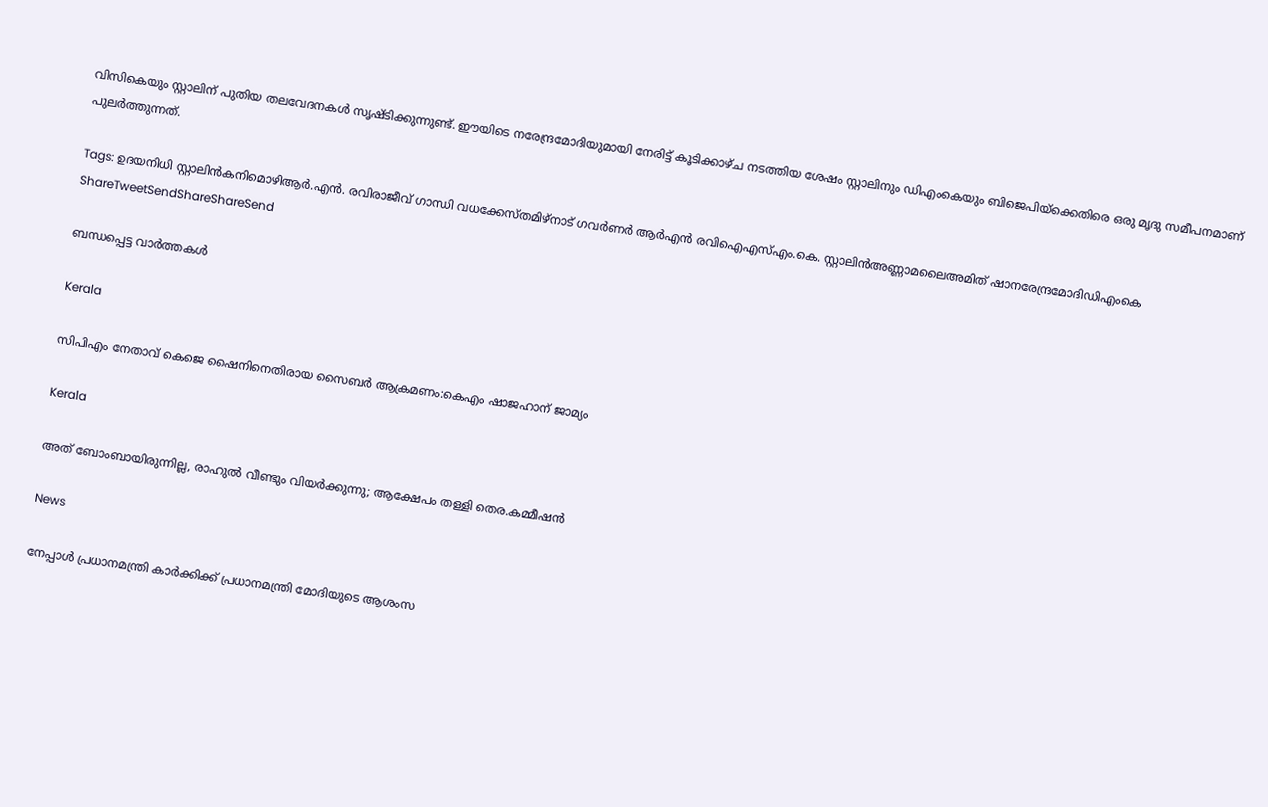വിസികെയും സ്റ്റാലിന് പുതിയ തലവേദനകള്‍ സൃഷ്ടിക്കുന്നുണ്ട്. ഈയിടെ നരേന്ദ്രമോദിയുമായി നേരിട്ട് കൂടിക്കാഴ്ച നടത്തിയ ശേഷം സ്റ്റാലിനും ഡിഎംകെയും ബിജെപിയ്‌ക്കെതിരെ ഒരു മൃദു സമീപനമാണ് പുലര്‍ത്തുന്നത്.

Tags: ഉദയനിധി സ്റ്റാലിന്‍കനിമൊഴിആര്‍.എന്‍. രവിരാജീവ് ഗാന്ധി വധക്കേസ്തമിഴ്നാട് ഗവർണർ ആർഎൻ രവിഐഎസ്എം.കെ. സ്റ്റാലിന്‍അണ്ണാമലൈഅമിത് ഷാനരേന്ദ്രമോദിഡിഎംകെ
ShareTweetSendShareShareSend

ബന്ധപ്പെട്ട വാര്‍ത്തകള്‍

Kerala

സിപിഎം നേതാവ് കെജെ ഷൈനിനെതിരായ സൈബര്‍ ആക്രമണം:കെഎം ഷാജഹാന് ജാമ്യം

Kerala

അത് ബോംബായിരുന്നില്ല, രാഹുൽ വീണ്ടും വിയർക്കുന്നു; ആക്ഷേപം തള്ളി തെര.കമ്മീഷൻ

News

നേപ്പാൾ പ്രധാനമന്ത്രി കാർക്കിക്ക് പ്രധാനമന്ത്രി മോദിയുടെ ആശംസ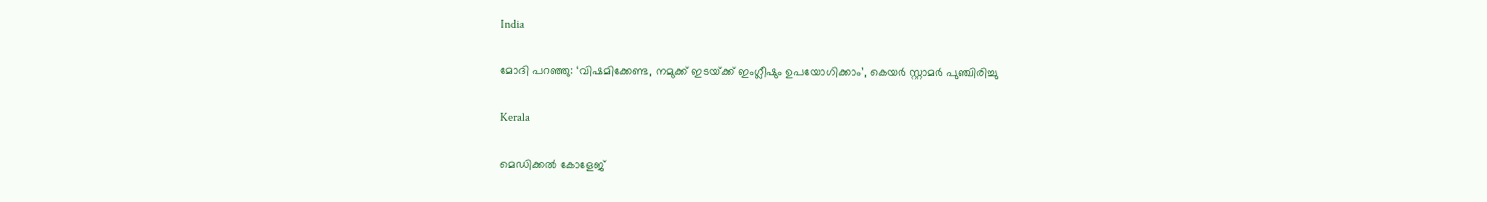India

മോദി പറഞ്ഞു: ‘വിഷമിക്കേണ്ട, നമുക്ക് ഇടയ്‌ക്ക് ഇംഗ്ലീഷും ഉപയോഗിക്കാം’, കെയര്‍ സ്റ്റാമര്‍ പുഞ്ചിരിച്ചു

Kerala

മെഡിക്കല്‍ കോളേജ്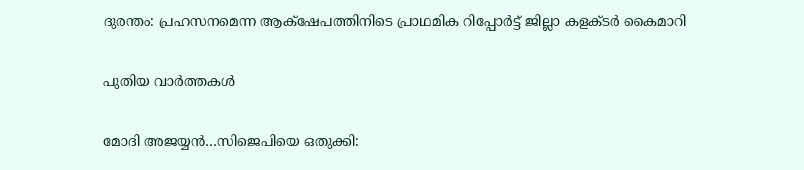ദുരന്തം: പ്രഹസനമെന്ന ആക്‌ഷേപത്തിനിടെ പ്രാഥമിക റിപ്പോര്‍ട്ട് ജില്ലാ കളക്ടര്‍ കൈമാറി

പുതിയ വാര്‍ത്തകള്‍

മോദി അജയ്യന്‍…സിജെപിയെ ഒതുക്കി: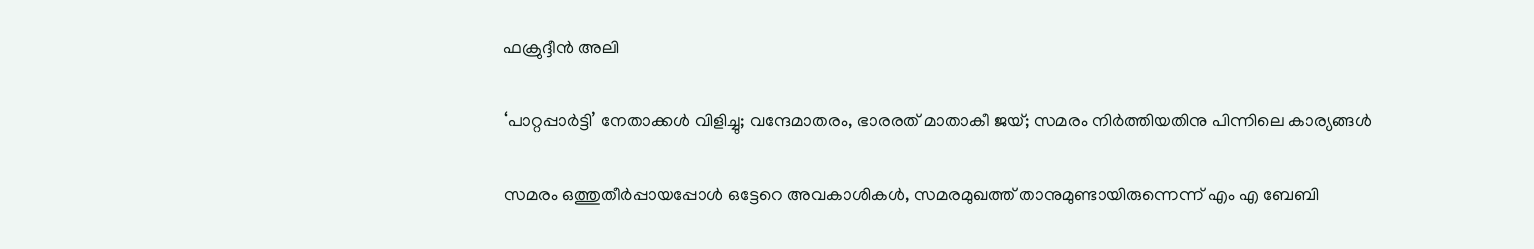ഫക്രുദ്ദീന്‍ അലി

‘പാറ്റപ്പാർട്ടി’ നേതാക്കൾ വിളിച്ചു; വന്ദേമാതരം, ഭാരരത് മാതാകീ ജയ്; സമരം നിർത്തിയതിനു പിന്നിലെ കാര്യങ്ങൾ

സമരം ഒത്തുതീര്‍പ്പായപ്പോള്‍ ഒട്ടേറെ അവകാശികള്‍, സമരമുഖത്ത് താനുമുണ്ടായിരുന്നെന്ന് എം എ ബേബി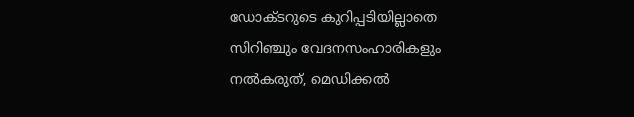ഡോക്ടറുടെ കുറിപ്പടിയില്ലാതെ സിറിഞ്ചും വേദനസംഹാരികളും നല്‍കരുത്, മെഡിക്കല്‍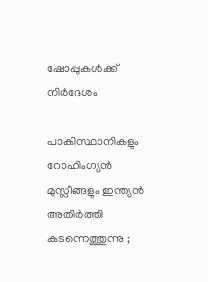ഷോപ്പുകള്‍ക്ക് നിര്‍ദേശം

പാകിസ്ഥാനികളും റോഹിംഗ്യൻ മുസ്ലീങ്ങളും ഇന്ത്യൻ അതിർത്തി കടന്നെത്തുന്നു ;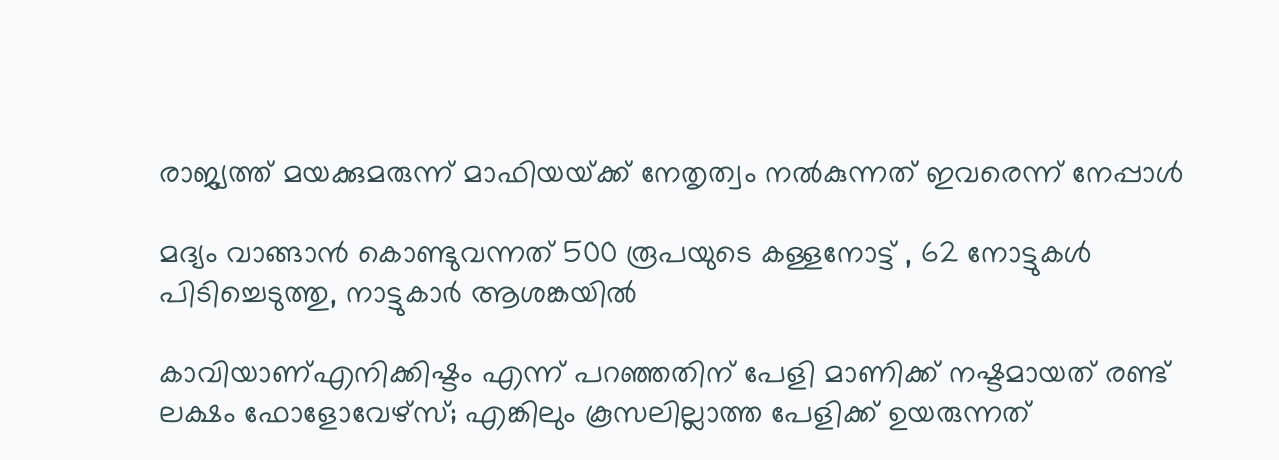രാജ്യത്ത് മയക്കുമരുന്ന് മാഫിയയ്‌ക്ക് നേതൃത്വം നൽകുന്നത് ഇവരെന്ന് നേപ്പാൾ

മദ്യം വാങ്ങാന്‍ കൊണ്ടുവന്നത് 500 രൂപയുടെ കള്ളനോട്ട് , 62 നോട്ടുകള്‍ പിടിച്ചെടുത്തു, നാട്ടുകാര്‍ ആശങ്കയില്‍

കാവിയാണ്എനിക്കിഷ്ടം എന്ന് പറഞ്ഞതിന് പേളി മാണിക്ക് നഷ്ടമായത് രണ്ട് ലക്ഷം ഫോളോവേഴ്സ്; എങ്കിലും കൂസലില്ലാത്ത പേളിക്ക് ഉയരുന്നത്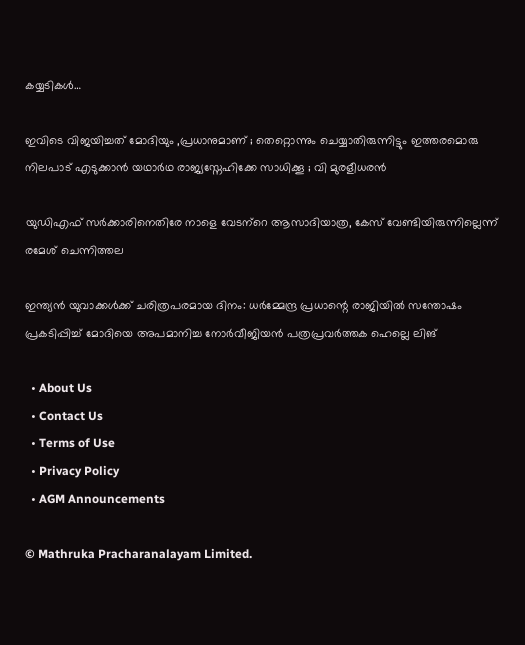കയ്യടികള്‍…

ഇവിടെ വിജയിച്ചത് മോദിയും ,പ്രധാനുമാണ് ; തെറ്റൊന്നും ചെയ്യാതിരുന്നിട്ടും ഇത്തരമൊരു നിലപാട് എടുക്കാന്‍ യഥാര്‍ഥ രാജ്യസ്നേഹിക്കേ സാധിക്കൂ ; വി മുരളീധരൻ

യുഡിഎഫ് സര്‍ക്കാരിനെതിരേ നാളെ വേടന്‌റെ ആസാദിയാത്ര, കേസ് വേണ്ടിയിരുന്നില്ലെന്ന് രമേശ് ചെന്നിത്തല

ഇന്ത്യൻ യുവാക്കൾക്ക് ചരിത്രപരമായ ദിനം: ധർമ്മേന്ദ്ര പ്രധാന്റെ രാജിയിൽ സന്തോഷം പ്രകടിപ്പിച്ച് മോദിയെ അപമാനിച്ച നോർവീജിയൻ പത്രപ്രവർത്തക ഹെല്ലെ ലിങ്

  • About Us
  • Contact Us
  • Terms of Use
  • Privacy Policy
  • AGM Announcements

© Mathruka Pracharanalayam Limited.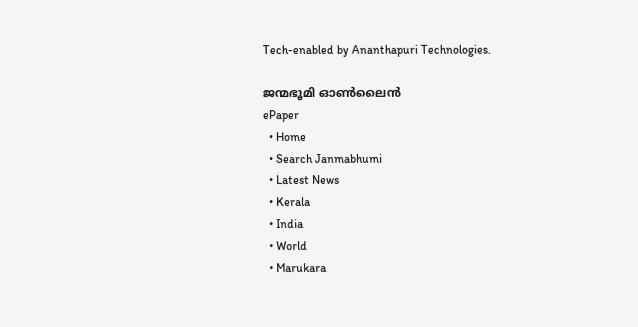Tech-enabled by Ananthapuri Technologies.

ജന്മഭൂമി ഓണ്‍ലൈന്‍
ePaper
  • Home
  • Search Janmabhumi
  • Latest News
  • Kerala
  • India
  • World
  • Marukara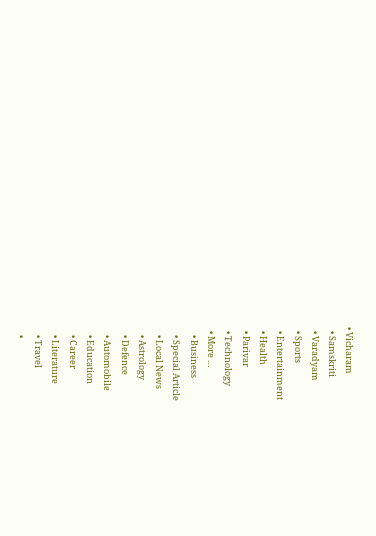• Vicharam
  • Samskriti
  • Varadyam
  • Sports
  • Entertainment
  • Health
  • Parivar
  • Technology
  • More …
    • Business
    • Special Article
    • Local News
    • Astrology
    • Defence
    • Automobile
    • Education
    • Career
    • Literature
    • Travel
    •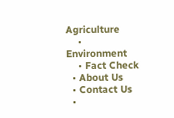Agriculture
    • Environment
    • Fact Check
  • About Us
  • Contact Us
  •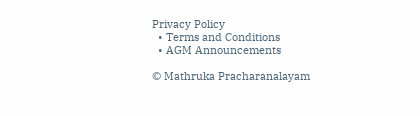Privacy Policy
  • Terms and Conditions
  • AGM Announcements

© Mathruka Pracharanalayam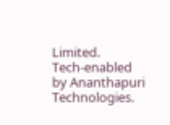Limited.
Tech-enabled by Ananthapuri Technologies.